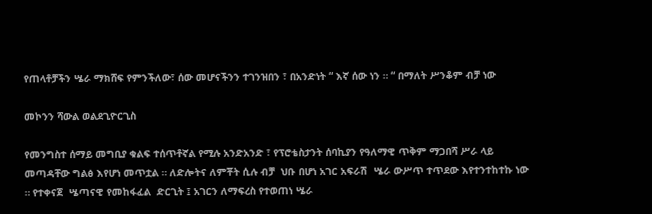የጠላቶቻችን ሤራ ማክሸፍ የምንችለው፣ ሰው መሆናችንን ተገንዝበን ፣ በአንድነት “ እኛ ሰው ነን ። “ በማለት ሥንቆም ብቻ ነው

መኮንን ሻውል ወልደጊዮርጊስ

የመንግስተ ሰማይ መግቢያ ቁልፍ ተሰጥቶኛል የሚሉ አንድአንድ ፣ የፕሮቴስታንት ሰባኪያን የዓለማዊ ጥቅም ማጋበሻ ሥራ ላይ መጣዳቸው ግልፅ እየሆነ መጥቷል ። ለድሎትና ለምቾት ሲሉ ብቻ  ህቡ በሆነ አገር አፍራሽ  ሤራ ውሥጥ ተጥደው እየተንተከተኩ ነው ። የተቀናጀ  ሤጣናዊ የመከፋፈል  ድርጊት ፤ አገርን ለማፍረስ የተወጠነ ሤራ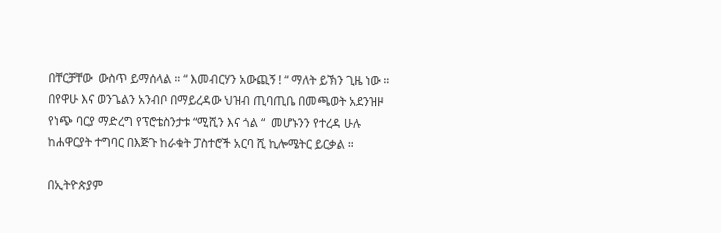በቸርቻቸው  ውስጥ ይማሰላል ። “ እመብርሃን አውጪኝ ! “ ማለት ይኽን ጊዜ ነው ።    በየዋሁ እና ወንጌልን አንብቦ በማይረዳው ህዝብ ጢባጢቤ በመጫወት አደንዝዞ የነጭ ባርያ ማድረግ የፕሮቴስንታቱ “ሚሺን እና ጎል “  መሆኑንን የተረዳ ሁሉ ከሐዋርያት ተግባር በእጅጉ ከራቁት ፓስተሮች አርባ ሺ ኪሎሜትር ይርቃል ።

በኢትዮጵያም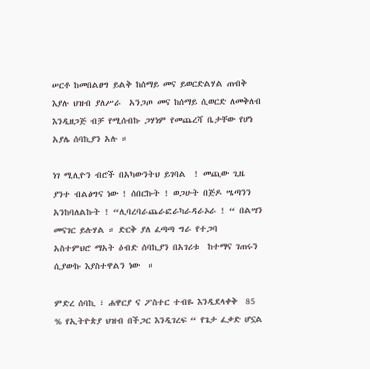ሠርቶ ከመበልፀግ ይልቅ ከሰማይ መና ይወርድልሃል ጠብቅ እያሉ ህዝብ ያለሥራ  አንጋጦ መና ከሰማይ ሲወርድ ለመቅለብ እንዲዘጋጅ ብቻ የሚሰብኩ ጋሃነም የመጨረሻ ቤታቸው የሆነ አያሌ ሰባኪያን አሉ ።

ነገ ሚሊዮን ብሮች በአካውንትህ ይገባል  ! መጪው ጊዜ ያንተ ብልፅግና ነው ! ሰበርኩት ! ወጋሁት በጅዶ ሤጣንን አንከባለልኩት ! “ሊባረባራጨራፎራካራዳራኦራ ! “ በልሣን መናገር ይሉሃል ። ድርቅ ያለ ፈጣጣ ግራ የተጋባ   አስተምህሮ ማአት ዕብድ ሰባኪያን በአገሪቱ  ከተማና ገጠሩን ሲያውኩ እያስተዋልን ነው  ።

ምድረ ሰባኪ ፣ ሐዋርያ ና ፖስተር ተብዬ እንዲደላቀቅ  85 % የኢትዮጵያ ህዝብ በችጋር እንዲገረፍ “ የጌታ ፈቃድ ሆኗል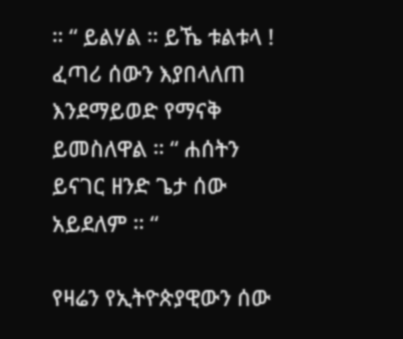። “ ይልሃል ። ይኼ ቱልቱላ !  ፈጣሪ ሰውን እያበላለጠ እንደማይወድ የማናቅ ይመስለዋል ። “ ሐሰትን ይናገር ዘንድ ጌታ ሰው አይደለም ። “

የዛሬን የኢትዮጵያዊውን ሰው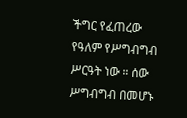ችግር የፈጠረው የዓለም የሥግብግብ ሥርዓት ነው ። ሰው ሥግብግብ በመሆኑ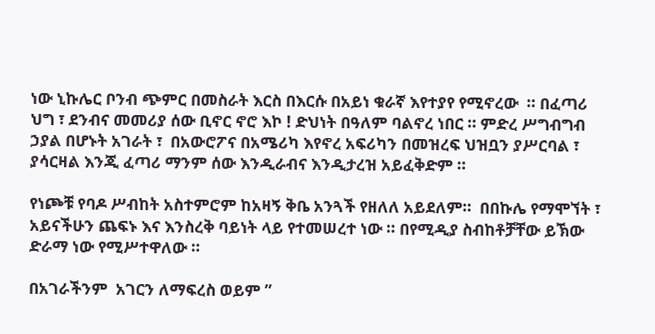ነው ኒኩሌር ቦንብ ጭምር በመስራት እርስ በእርሱ በአይነ ቁራኛ እየተያየ የሚኖረው  ። በፈጣሪ ህግ ፣ ደንብና መመሪያ ሰው ቢኖር ኖሮ እኮ ! ድህነት በዓለም ባልኖረ ነበር ። ምድረ ሥግብግብ ኃያል በሆኑት አገራት ፣  በአውሮፖና በአሜሪካ እየኖረ አፍሪካን በመዝረፍ ህዝቧን ያሥርባል ፣ ያሳርዛል እንጂ ፈጣሪ ማንም ሰው እንዲራብና እንዲታረዝ አይፈቅድም ።

የነጮቹ የባዶ ሥብከት አስተምሮም ከአዛኝ ቅቤ አንጓች የዘለለ አይደለም።  በበኩሌ የማሞኘት ፣ አይናችሁን ጨፍኑ እና እንስረቅ ባይነት ላይ የተመሠረተ ነው ። በየሚዲያ ስብከቶቻቸው ይኽው ድራማ ነው የሚሥተዋለው ።

በአገራችንም  አገርን ለማፍረስ ወይም ”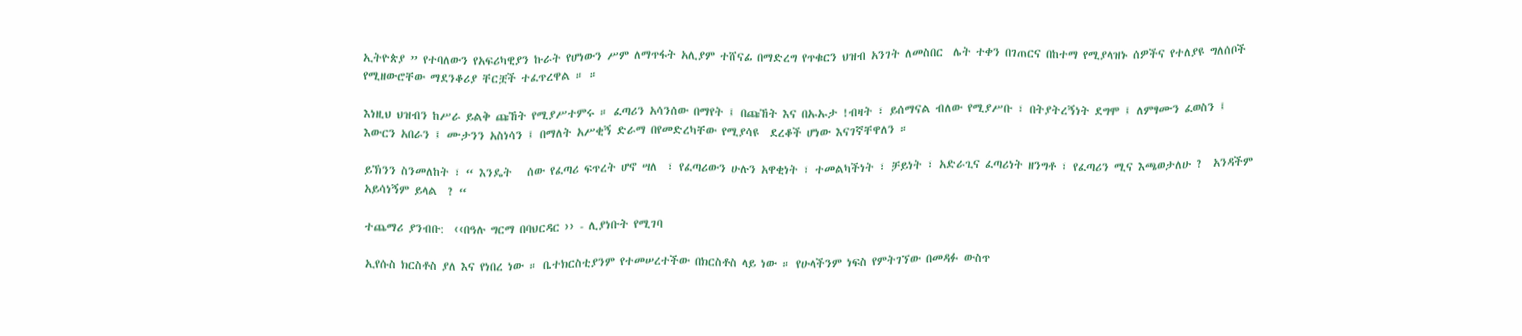ኢትዮጵያ ” የተባለውን የአፍሪካዊያን ኩራት የሆነውን ሥም ለማጥፋት አሊያም ተሸናፊ በማድረግ የጥቁርን ህዝብ አንገት ለመስበር  ሌት ተቀን በገጠርና በከተማ የሚያላዝኑ ሰዎችና የተለያዩ ግለሰቦች የሚዘውሮቸው ማደንቆሪያ ቸርቿች ተፈጥረዋል ። ።

እነዚህ ህዝብን ከሥራ ይልቅ ጩኸት የሚያሥተምሩ ። ፈጣሪን አሳንሰው በማየት ፤ በጩኸት እና በኡኡታ !ብዛት ፣ ይሰማናል ብለው የሚያሥቡ ፣ በትያትረኝነት ደግሞ ፤ ለምፃሙን ፈወስን ፤  እውርን አበራን ፤ ሙታንን አስነሳን ፤ በማለት አሥቂኝ ድራማ በየመድረካቸው የሚያሳዩ  ደረቆች ሆነው እናገኛቸዋለን ።

ይኽንን ስንመለከት ፣ “ እንዴት   ሰው የፈጣሪ ፍጥረት ሆኖ ሣለ  ፣ የፈጣሪውን ሁሉን አዋቂነት ፣ ተመልካችነት ፣ ቻይነት ፣ አድራጊና ፈጣሪነት ዘንግቶ ፣ የፈጣሪን ሚና እጫወታለሁ ?  አንዳችም አይሳነኝም ይላል  ? “

ተጨማሪ ያንብቡ:  ‹‹በዓሉ ግርማ በባህርዳር ›› - ሊያነቡት የሚገባ

ኢየሱስ ክርስቶስ ያለ እና የነበረ ነው ። ቤተክርስቲያንም የተመሠረተችው በክርስቶስ ላይ ነው ። የሁላችንም ነፍስ የምትገኘው በመዳፉ ውስጥ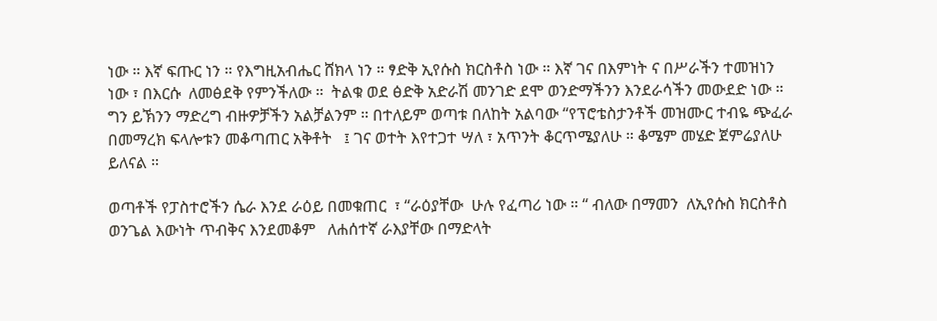ነው ። እኛ ፍጡር ነን ። የእግዚአብሔር ሸክላ ነን ። ፃድቅ ኢየሱስ ክርስቶስ ነው ። እኛ ገና በእምነት ና በሥራችን ተመዝነን  ነው ፣ በእርሱ  ለመፅደቅ የምንችለው ።  ትልቁ ወደ ፅድቅ አድራሽ መንገድ ደሞ ወንድማችንን እንደራሳችን መውደድ ነው ። ግን ይኽንን ማድረግ ብዙዎቻችን አልቻልንም ። በተለይም ወጣቱ በለከት አልባው “የፕሮቴስታንቶች መዝሙር ተብዬ ጭፈራ በመማረክ ፍላሎቱን መቆጣጠር አቅቶት   ፤ ገና ወተት እየተጋተ ሣለ ፣ አጥንት ቆርጥሜያለሁ ። ቆሜም መሄድ ጀምሬያለሁ ይለናል ።

ወጣቶች የፓስተሮችን ሴራ እንደ ራዕይ በመቁጠር  ፣ “ራዕያቸው  ሁሉ የፈጣሪ ነው ። “ ብለው በማመን  ለኢየሱስ ክርስቶስ  ወንጌል እውነት ጥብቅና እንደመቆም   ለሐሰተኛ ራእያቸው በማድላት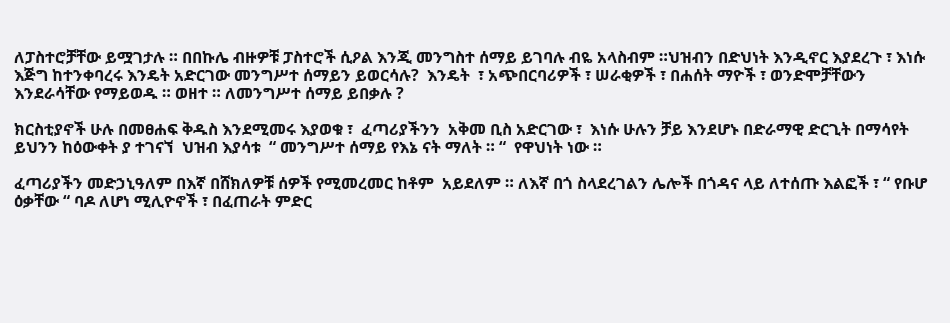ለፓስተሮቻቸው ይሟገታሉ ። በበኩሌ ብዙዎቹ ፓስተሮች ሲዖል እንጂ መንግስተ ሰማይ ይገባሉ ብዬ አላስብም ።ህዝብን በድህነት እንዲኖር እያደረጉ ፣ እነሱ እጅግ ከተንቀባረሩ እንዴት አድርገው መንግሥተ ሰማይን ይወርሳሉ?  እንዴት  ፣ አጭበርባሪዎች ፣ ሠራቂዎች ፣ በሐሰት ማዮች ፣ ወንድሞቻቸውን እንደራሳቸው የማይወዱ ። ወዘተ ። ለመንግሥተ ሰማይ ይበቃሉ ?

ክርስቲያኖች ሁሉ በመፀሐፍ ቅዱስ እንደሚመሩ እያወቁ ፣  ፈጣሪያችንን  አቅመ ቢስ አድርገው ፣  እነሱ ሁሉን ቻይ እንደሆኑ በድራማዊ ድርጊት በማሳየት ይህንን ከዕውቀት ያ ተገናኘ  ህዝብ እያሳቱ  “ መንግሥተ ሰማይ የእኔ ናት ማለት ። “  የዋህነት ነው ።

ፈጣሪያችን መድኃኒዓለም በእኛ በሸክለዎቹ ሰዎች የሚመረመር ከቶም  አይደለም ። ለእኛ በጎ ስላደረገልን ሌሎች በጎዳና ላይ ለተሰጡ እልፎች ፣ “ የቡሆ ዕቃቸው “ ባዶ ለሆነ ሚሊዮኖች ፣ በፈጠራት ምድር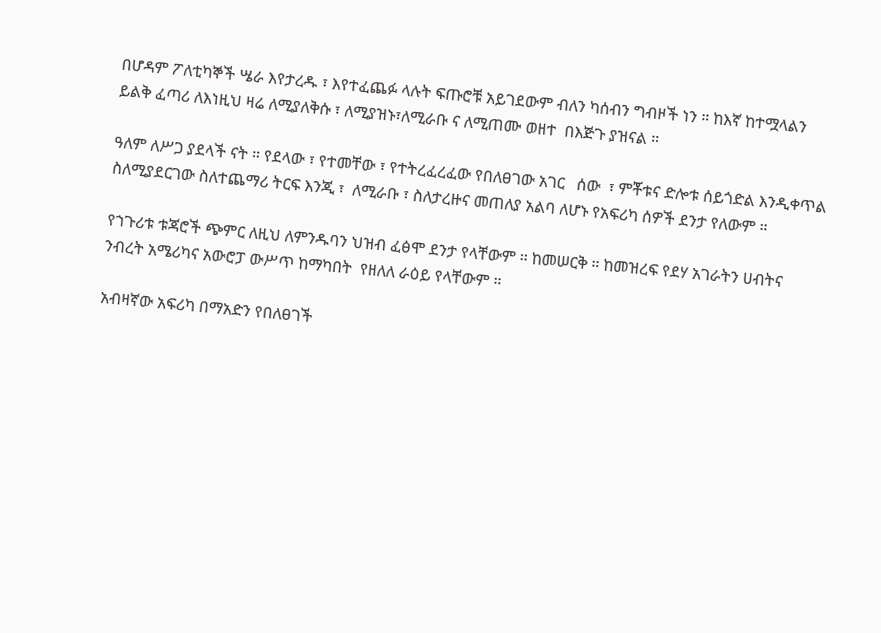በሆዳም ፖለቲካኞች ሤራ እየታረዱ ፣ እየተፈጨፉ ላሉት ፍጡሮቹ አይገደውም ብለን ካሰብን ግብዞች ነን ። ከእኛ ከተሟላልን ይልቅ ፈጣሪ ለእነዚህ ዛሬ ለሚያለቅሱ ፣ ለሚያዝኑ፣ለሚራቡ ና ለሚጠሙ ወዘተ  በእጅጉ ያዝናል ።

ዓለም ለሥጋ ያደላች ናት ። የደላው ፣ የተመቸው ፣ የተትረፈረፈው የበለፀገው አገር   ሰው  ፣ ምቾቱና ድሎቱ ሰይጎድል እንዲቀጥል ስለሚያደርገው ስለተጨማሪ ትርፍ እንጂ ፣  ለሚራቡ ፣ ስለታረዙና መጠለያ አልባ ለሆኑ የአፍሪካ ሰዎች ደንታ የለውም ።

የኀጉሪቱ ቱጃሮች ጭምር ለዚህ ለምንዱባን ህዝብ ፈፅሞ ደንታ የላቸውም ። ከመሠርቅ ። ከመዝረፍ የደሃ አገራትን ሀብትና ንብረት አሜሪካና አውሮፓ ውሥጥ ከማካበት  የዘለለ ራዕይ የላቸውም ።

አብዛኛው አፍሪካ በማአድን የበለፀገች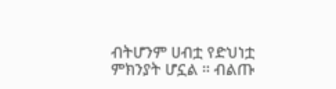ብትሆንም ሀብቷ የድህነቷ ምክንያት ሆኗል ። ብልጡ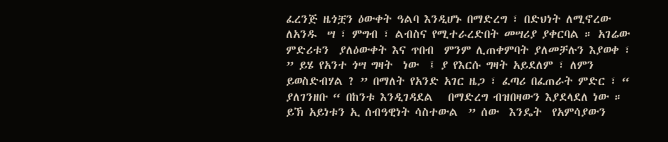ፈረንጅ ዜጎቿን ዕውቀት ዓልባ እንዲሆኑ በማድረግ ፣ በድህነት ለሚኖረው ለአንዱ  ሣ ፣ ምግብ ፣ ልብስና የሚተራረድበት መሣሪያ ያቀርባል ። አገሬው  ምድሪቱን  ያለዕውቀት እና ጥበብ  ምንም ሊጠቀምባት ያለመቻሉን እያወቀ ፣ ” ይሄ የአንተ ጎሣ ግዛት  ነው  ፤ ያ የእርሱ ግዛት አይደለም ፣ ለምን ይወስድብሃል ? ” በማለት የአንድ አገር ዜጋ ፣ ፈጣሪ በፈጠራት ምድር ፣ “ ያለገንዘቡ “ በከንቱ እንዲገዳደል   በማድረግ ብዝበዛውን እያደላደለ ነው ። ይኽ አይነቱን ኢ ሰብዓዊነት ሳስተውል  ” ሰው  እንዴት  የአምሳያውን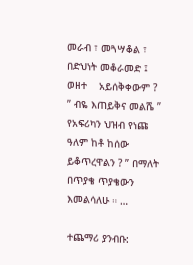መራብ ፣ መጓሣቆል ፣ በድህነት መቆራመድ ፤ ወዘተ    አይሰቅቀውም ? ” ብዬ እጠይቅና መልሼ ” የአፍሪካን ህዝብ የነጩ ዓለም ከቶ ከሰው ይቆጥረዋልን ? ” በማለት በጥያቄ ጥያቄውን እመልሳለሁ ። …

ተጨማሪ ያንብቡ: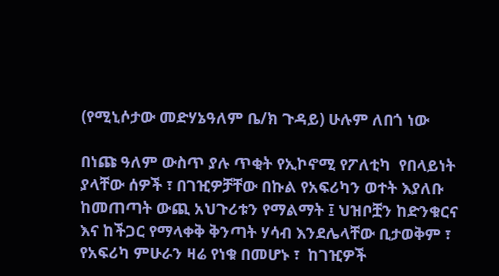(የሚኒሶታው መድሃኔዓለም ቤ/ክ ጉዳይ) ሁሉም ለበጎ ነው

በነጩ ዓለም ውስጥ ያሉ ጥቂት የኢኮኖሚ የፖለቲካ  የበላይነት ያላቸው ሰዎች ፣ በገዢዎቻቸው በኩል የአፍሪካን ወተት እያለቡ ከመጠጣት ውጪ አህጉሪቱን የማልማት ፤ ህዝቦቿን ከድንቁርና እና ከችጋር የማላቀቅ ቅንጣት ሃሳብ እንደሌላቸው ቢታወቅም ፣ የአፍሪካ ምሁራን ዛሬ የነቁ በመሆኑ ፣  ከገዢዎች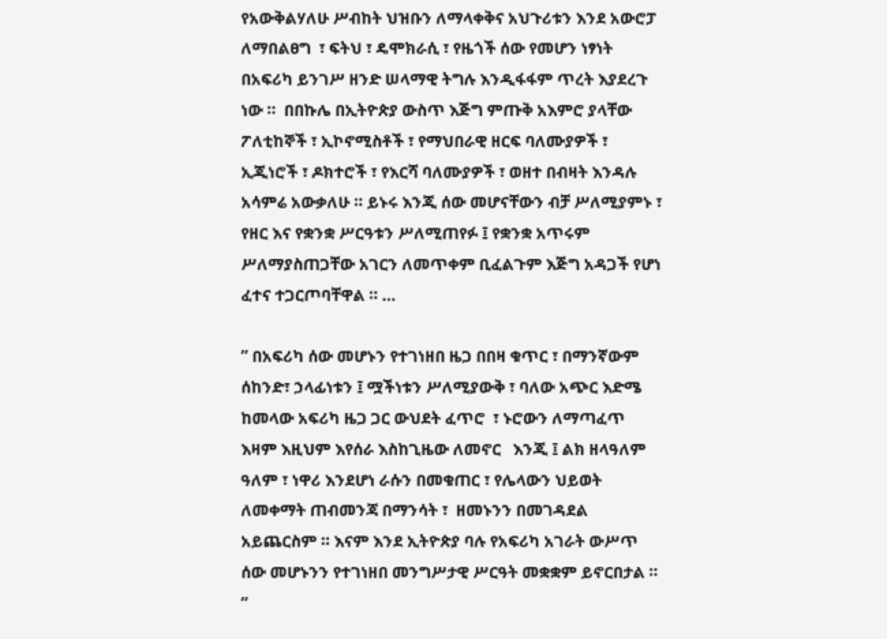የአውቅልሃለሁ ሥብከት ህዝቡን ለማላቀቅና አህጉሪቱን እንደ አውሮፓ ለማበልፀግ  ፣ ፍትህ ፣ ዴሞክራሲ ፣ የዜጎች ሰው የመሆን ነፃነት በአፍሪካ ይንገሥ ዘንድ ሠላማዊ ትግሉ እንዲፋፋም ጥረት እያደረጉ ነው ።  በበኩሌ በኢትዮጵያ ውስጥ እጅግ ምጡቅ አእምሮ ያላቸው ፖለቲከኞች ፣ ኢኮኖሚስቶች ፣ የማህበራዊ ዘርፍ ባለሙያዎች ፣ ኢጂነሮች ፣ ዶክተሮች ፣ የእርሻ ባለሙያዎች ፣ ወዘተ በብዛት እንዳሉ  አሳምሬ አውቃለሁ ። ይኑሩ እንጂ ሰው መሆናቸውን ብቻ ሥለሚያምኑ ፣ የዘር እና የቋንቋ ሥርዓቱን ሥለሚጠየፉ ፤ የቋንቋ አጥሩም  ሥለማያስጠጋቸው አገርን ለመጥቀም ቢፈልጉም እጅግ አዳጋች የሆነ ፈተና ተጋርጦባቸዋል ። …

” በአፍሪካ ሰው መሆኑን የተገነዘበ ዜጋ በበዛ ቁጥር ፣ በማንኛውም ሰከንድ፣ ኃላፊነቱን ፤ ሟችነቱን ሥለሚያውቅ ፣ ባለው አጭር እድሜ  ከመላው አፍሪካ ዜጋ ጋር ውህደት ፈጥሮ  ፣ ኑሮውን ለማጣፈጥ እዛም እዚህም እየሰራ እስከጊዜው ለመኖር   እንጂ ፤ ልክ ዘላዓለም ዓለም ፣ ነዋሪ እንደሆነ ራሱን በመቁጠር ፣ የሌላውን ህይወት ለመቀማት ጠብመንጃ በማንሳት ፣  ዘመኑንን በመገዳደል አይጨርስም ። እናም እንደ ኢትዮጵያ ባሉ የአፍሪካ አገራት ውሥጥ ሰው መሆኑንን የተገነዘበ መንግሥታዊ ሥርዓት መቋቋም ይኖርበታል ። ”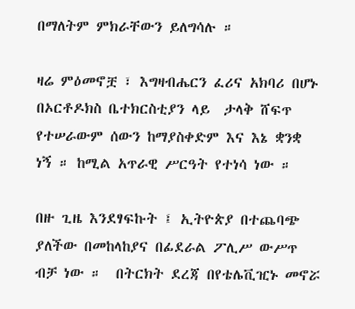በማለትም ምክራቸውን ይለግሳሉ ።

ዛሬ ምዕመኖቿ ፣ እግዛብሔርን ፈሪና አክባሪ በሆኑ  በኦርቶዶክስ ቤተክርስቲያን ላይ  ታላቅ ሸፍጥ የተሠራውም ሰውን ከማያስቀድም እና እኔ ቋንቋ ነኝ ። ከሚል አጥራዊ ሥርዓት የተነሳ ነው ።

በዙ ጊዜ እንደፃፍኩት ፤ ኢትዮጵያ በተጨባጭ ያለችው በመከላከያና በፊደራል ፖሊሥ ውሥጥ ብቻ ነው ።  በትርክት ደረጃ በየቴሌቪዢኑ መኖሯ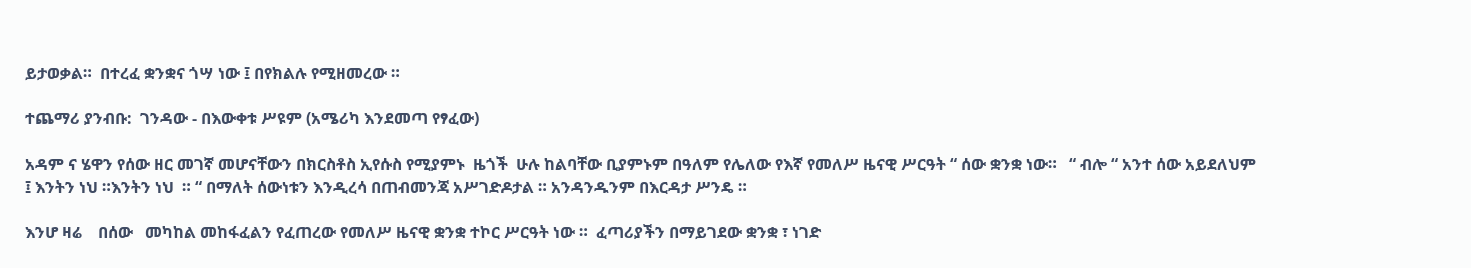ይታወቃል።  በተረፈ ቋንቋና ጎሣ ነው ፤ በየክልሉ የሚዘመረው ።

ተጨማሪ ያንብቡ:  ገንዳው - በእውቀቱ ሥዩም (አሜሪካ እንደመጣ የፃፈው)

አዳም ና ሄዋን የሰው ዘር መገኛ መሆናቸውን በክርስቶስ ኢየሱስ የሚያምኑ  ዜጎች  ሁሉ ከልባቸው ቢያምኑም በዓለም የሌለው የእኛ የመለሥ ዜናዊ ሥርዓት “ ሰው ቋንቋ ነው።   “ ብሎ “ አንተ ሰው አይደለህም ፤ እንትን ነህ ።እንትን ነህ  ። “ በማለት ሰውነቱን እንዲረሳ በጠብመንጃ አሥገድዶታል ። አንዳንዱንም በእርዳታ ሥንዴ ።

እንሆ ዛሬ    በሰው   መካከል መከፋፈልን የፈጠረው የመለሥ ዜናዊ ቋንቋ ተኮር ሥርዓት ነው ።  ፈጣሪያችን በማይገደው ቋንቋ ፣ ነገድ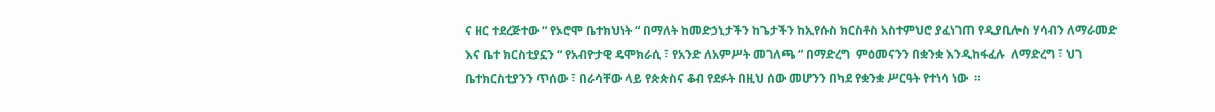ና ዘር ተደረጅተው “ የኦሮሞ ቤተክህነት “ በማለት ከመድኃኒታችን ከጌታችን ከኢየሱስ ክርስቶስ አስተምህሮ ያፈነገጠ የዲያቢሎስ ሃሳብን ለማራመድ እና ቤተ ክርስቲያኗን “ የአብዮታዊ ዴሞክራሲ ፣ የአንድ ለአምሥት መገለጫ “ በማድረግ  ምዕመናንን በቋንቋ እንዲከፋፈሉ  ለማድረግ ፣ ህገ ቤተክርስቲያንን ጥሰው ፣ በራሳቸው ላይ የጵጵስና ቆብ የደፉት በዚህ ሰው መሆንን በካደ የቋንቋ ሥርዓት የተነሳ ነው  ።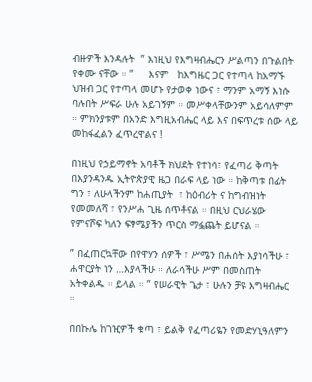ብዙዎች እንዳሉት  ” እነዚህ የእግዛብሔርን ሥልጣን በጉልበት የቀሙ ናቸው ። ”     እናም   ከእግዜር ጋር የተጣላ ከአማኙ  ህዝብ ጋር የተጣላ መሆኑ የታወቀ ነውና ፣ ማንም አማኝ እነሱ ባሉበት ሥፍራ ሁሉ አይገኝም ። መሥቀላቸውንም አይሳለምም ። ምክንያቱም በአንድ እግዚአብሔር ላይ እና በፍጥረቱ ሰው ላይ መከፋፈልን ፈጥረዋልና !

በነዚህ የኃይማኖት አባቶች ክህደት የተነሳ፣ የፈጣሪ ቅጣት በእያንዳንዱ ኢትዮጵያዊ ዜጋ በራፍ ላይ ነው ። ከቅጣቱ በፊት ግን ፣ ለሁላችንም ከሐጢያት  ፣ ከዕብሪት ና ከግብዝነት  የመመለሻ ፣ የንሥሐ ጊዜ ሰጥቶናል ። በዚህ ርህራሄው የምናሾፍ ካለን ፍፃሜያችን ጥርስ ማፏጨት ይሆናል ።

” በፈጠርኳቸው በየዋሃን ሰዎች ፣ ሥሜን በሐሰት እያነሳችሁ ፣ ሐዋርያት ነን …እያላችሁ ። ለራሳችሁ ሥም በመስጠት   አትቀልዱ ። ይላል ። ” የሠራዊት ጌታ ፣ ሁሉን ቻዩ እግዛብሔር ።

በበኩሌ ከገዢዎች ቁጣ ፣ ይልቅ የፈጣሪዬን የመድሃኒዓለምን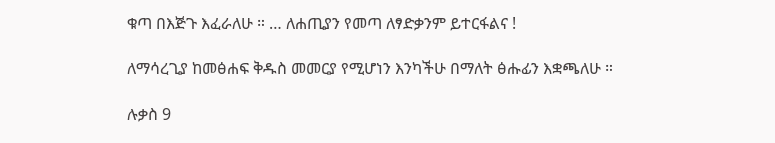ቁጣ በእጅጉ እፈራለሁ ። … ለሐጢያን የመጣ ለፃድቃንም ይተርፋልና !

ለማሳረጊያ ከመፅሐፍ ቅዱስ መመርያ የሚሆነን እንካችሁ በማለት ፅሑፊን እቋጫለሁ ።

ሉቃስ 9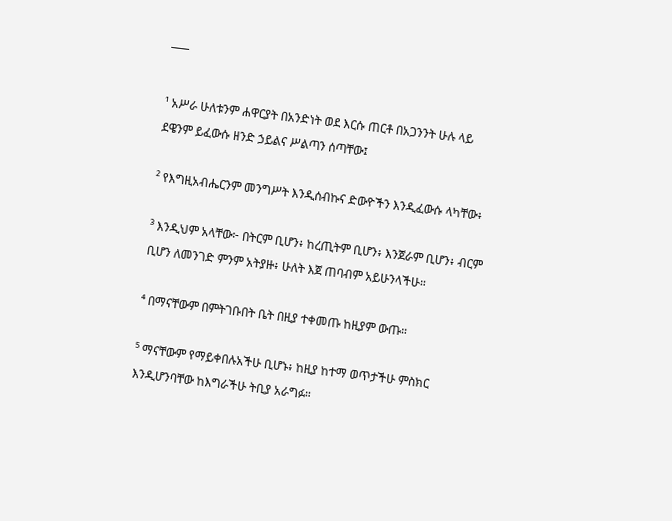¯¯¯

¹ አሥራ ሁለቱንም ሐዋርያት በአንድነት ወደ እርሱ ጠርቶ በአጋንንት ሁሉ ላይ ደዌንም ይፈውሱ ዘንድ ኃይልና ሥልጣን ሰጣቸው፤

² የእግዚአብሔርንም መንግሥት እንዲሰብኩና ድውዮችን እንዲፈውሱ ላካቸው፥

³ እንዲህም አላቸው፦ በትርም ቢሆን፥ ከረጢትም ቢሆን፥ እንጀራም ቢሆን፥ ብርም ቢሆን ለመንገድ ምንም አትያዙ፥ ሁለት እጀ ጠባብም አይሁንላችሁ።

⁴ በማናቸውም በምትገቡበት ቤት በዚያ ተቀመጡ ከዚያም ውጡ።

⁵ ማናቸውም የማይቀበሉአችሁ ቢሆኑ፥ ከዚያ ከተማ ወጥታችሁ ምስክር እንዲሆንባቸው ከእግራችሁ ትቢያ አራግፉ።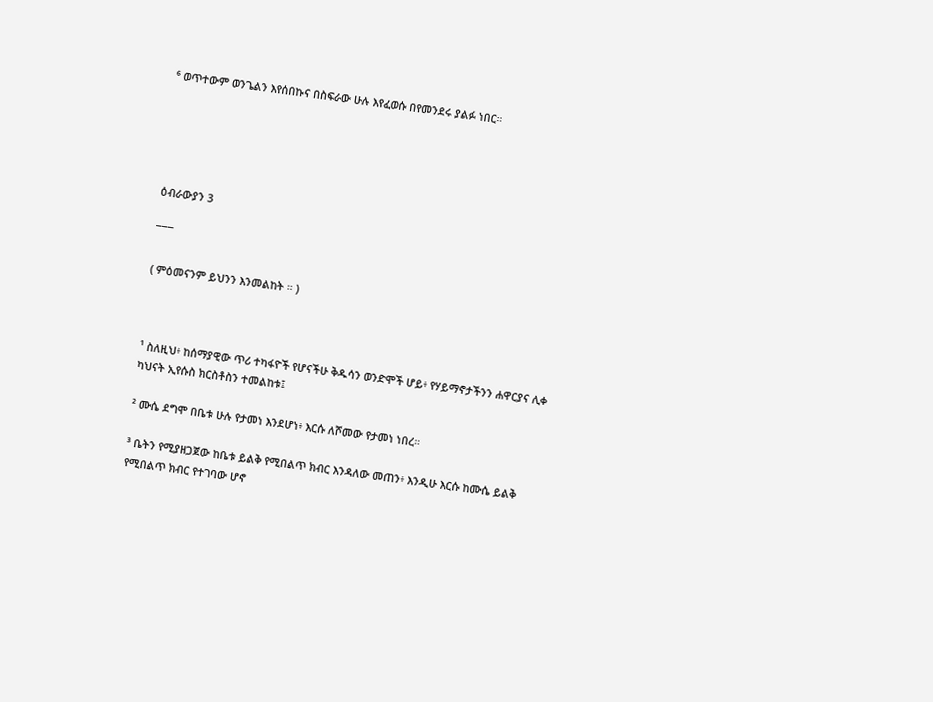⁶ ወጥተውም ወንጌልን እየሰበኩና በስፍራው ሁሉ እየፈወሱ በየመንደሩ ያልፉ ነበር።





ዕብራውያን 3

¯¯¯

( ምዕመናንም ይህንን እንመልከት ። )



¹ ስለዚህ፥ ከሰማያዊው ጥሪ ተካፋዮች የሆናችሁ ቅዱሳን ወንድሞች ሆይ፥ የሃይማኖታችንን ሐዋርያና ሊቀ ካህናት ኢየሱስ ክርስቶስን ተመልከቱ፤

² ሙሴ ደግሞ በቤቱ ሁሉ የታመነ እንደሆነ፥ እርሱ ለሾመው የታመነ ነበረ።

³ ቤትን የሚያዘጋጀው ከቤቱ ይልቅ የሚበልጥ ክብር እንዳለው መጠን፥ እንዲሁ እርሱ ከሙሴ ይልቅ የሚበልጥ ክብር የተገባው ሆኖ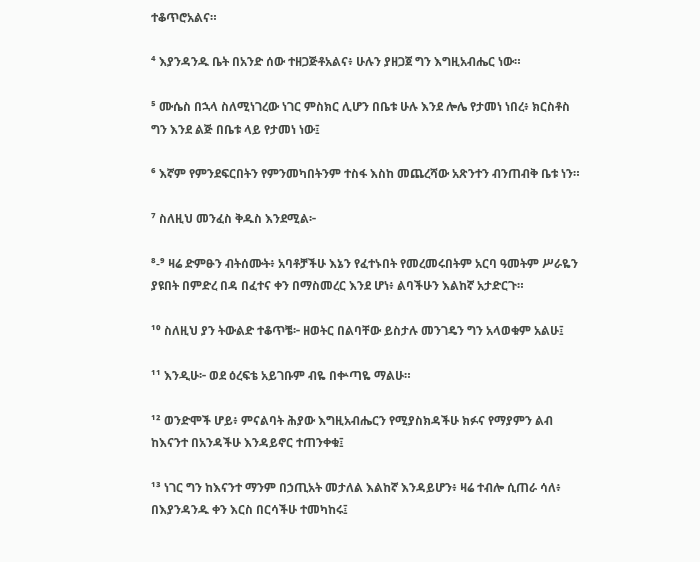ተቆጥሮአልና።

⁴ እያንዳንዱ ቤት በአንድ ሰው ተዘጋጅቶአልና፥ ሁሉን ያዘጋጀ ግን እግዚአብሔር ነው።

⁵ ሙሴስ በኋላ ስለሚነገረው ነገር ምስክር ሊሆን በቤቱ ሁሉ እንደ ሎሌ የታመነ ነበረ፥ ክርስቶስ ግን እንደ ልጅ በቤቱ ላይ የታመነ ነው፤

⁶ እኛም የምንደፍርበትን የምንመካበትንም ተስፋ እስከ መጨረሻው አጽንተን ብንጠብቅ ቤቱ ነን።

⁷ ስለዚህ መንፈስ ቅዱስ እንደሚል፦

⁸-⁹ ዛሬ ድምፁን ብትሰሙት፥ አባቶቻችሁ እኔን የፈተኑበት የመረመሩበትም አርባ ዓመትም ሥራዬን ያዩበት በምድረ በዳ በፈተና ቀን በማስመረር እንደ ሆነ፥ ልባችሁን እልከኛ አታድርጉ።

¹⁰ ስለዚህ ያን ትውልድ ተቆጥቼ፦ ዘወትር በልባቸው ይስታሉ መንገዴን ግን አላወቁም አልሁ፤

¹¹ እንዲሁ፦ ወደ ዕረፍቴ አይገቡም ብዬ በቍጣዬ ማልሁ።

¹² ወንድሞች ሆይ፥ ምናልባት ሕያው እግዚአብሔርን የሚያስክዳችሁ ክፉና የማያምን ልብ ከእናንተ በአንዳችሁ እንዳይኖር ተጠንቀቁ፤

¹³ ነገር ግን ከእናንተ ማንም በኃጢአት መታለል እልከኛ እንዳይሆን፥ ዛሬ ተብሎ ሲጠራ ሳለ፥ በእያንዳንዱ ቀን እርስ በርሳችሁ ተመካከሩ፤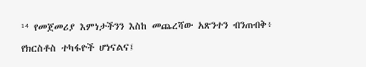¹⁴ የመጀመሪያ እምነታችንን እስከ መጨረሻው አጽንተን ብንጠብቅ፥ የክርስቶስ ተካፋዮች ሆነናልና፤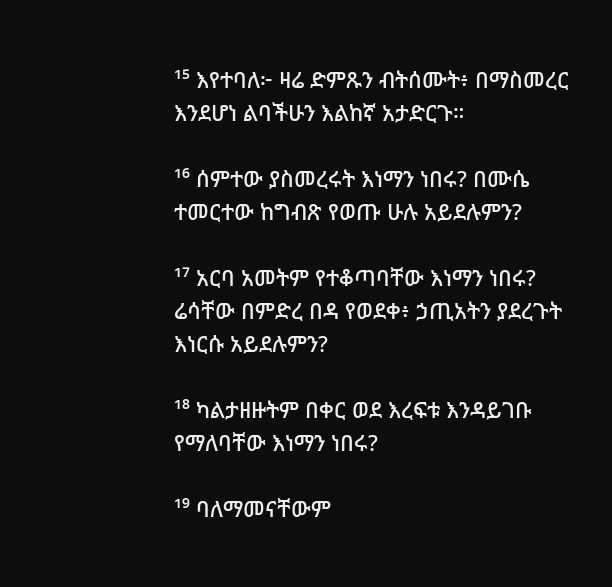¹⁵ እየተባለ፦ ዛሬ ድምጹን ብትሰሙት፥ በማስመረር እንደሆነ ልባችሁን እልከኛ አታድርጉ።

¹⁶ ሰምተው ያስመረሩት እነማን ነበሩ? በሙሴ ተመርተው ከግብጽ የወጡ ሁሉ አይደሉምን?

¹⁷ አርባ አመትም የተቆጣባቸው እነማን ነበሩ? ሬሳቸው በምድረ በዳ የወደቀ፥ ኃጢአትን ያደረጉት እነርሱ አይደሉምን?

¹⁸ ካልታዘዙትም በቀር ወደ እረፍቱ እንዳይገቡ የማለባቸው እነማን ነበሩ?

¹⁹ ባለማመናቸውም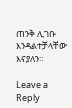ጠንቅ ሊገቡ እንዳልተቻላቸው እናያለን።

Leave a Reply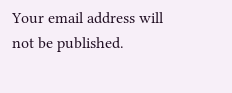Your email address will not be published.